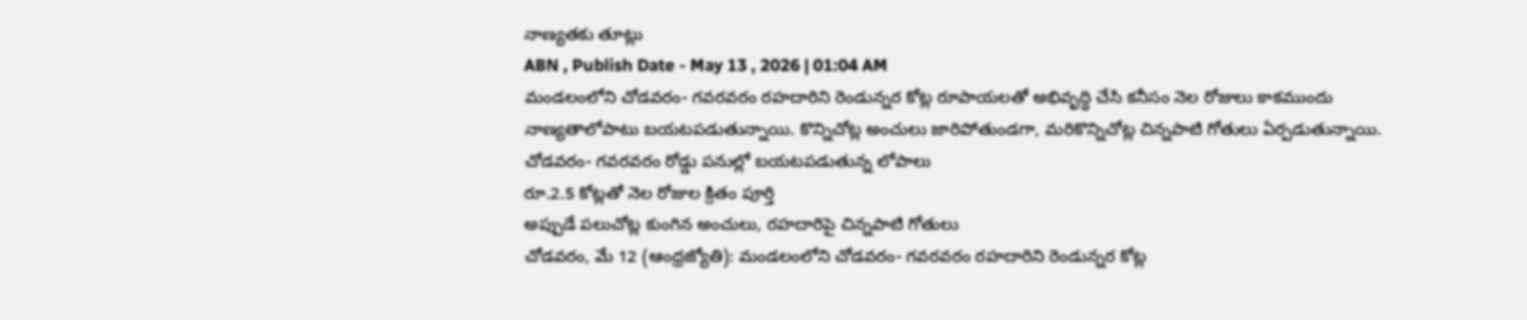నాణ్యతకు తూట్లు
ABN , Publish Date - May 13 , 2026 | 01:04 AM
మండలంలోని చోడవరం- గవరవరం రహదారిని రెండున్నర కోట్ల రూపాయలతో అభివృద్ధి చేసి కనీసం నెల రోజులు కాకముందు నాణ్యతాలోపాటు బయటపడుతున్నాయి. కొన్నిచోట్ల అంచులు జారిపోతుండగా, మరికొన్నిచోట్ల చిన్నపాటి గోతులు ఏర్పడుతున్నాయి.
చోడవరం- గవరవరం రోడ్డు పనుల్లో బయటపడుతున్న లోపాలు
రూ.2.5 కోట్లతో నెల రోజుల క్రితం పూర్తి
అప్పుడే పలుచోట్ల కుంగిన అంచులు, రహదారిపై చిన్నపాటి గోతులు
చోడవరం, మే 12 (ఆంధ్రజ్యోతి): మండలంలోని చోడవరం- గవరవరం రహదారిని రెండున్నర కోట్ల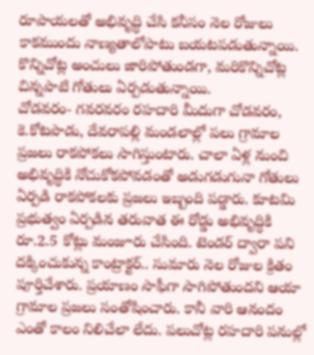రూపాయలతో అభివృద్ధి చేసి కనీసం నెల రోజులు కాకముందు నాణ్యతాలోపాటు బయటపడుతున్నాయి. కొన్నిచోట్ల అంచులు జారిపోతుండగా, మరికొన్నిచోట్ల చిన్నపాటి గోతులు ఏర్పడుతున్నాయి.
చోడవరం- గవరవరం రహదారి మీదుగా చోడవరం, కె.కోటపాడు, దేవరాపల్లి మండలాల్లో పలు గ్రామాల ప్రజలు రాకపోకలు సాగిస్తుంటారు. చాలా ఏళ్ల నుంచి అభివృద్ధికి నోచుకోకపోవడంతో అడుగడుగునా గోతులు ఏర్పడి రాకపోకలకు ప్రజలు ఇబ్బంది పడ్డారు. కూటమి ప్రభుత్వం ఏర్పడిన తరువాత ఈ రోడ్డు అభివృద్ధికి రూ.2.5 కోట్లు మంజూరు చేసింది. టెండర్ ద్వారా పని దక్కించుకున్న కాంట్రాక్టర్.. సుమారు నెల రోజుల క్రితం పూర్తిచేశారు. ప్రయాణం సాఫీగా సాగిపోతుందని ఆయా గ్రామాల ప్రజలు సంతోషించారు. కానీ వారి ఆనందం ఎంతో కాలం నిలిచేలా లేదు. పలుచోట్ల రహదారి పనుల్లో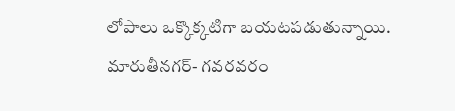లోపాలు ఒక్కొక్కటిగా బయటపడుతున్నాయి. మారుతీనగర్- గవరవరం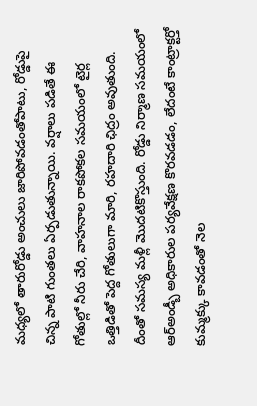మధ్యలో తారురోడ్డు అంచులు జారిపోవడంతోపాటు, రోడ్డుపై చిన్న పాటి గుంతలు ఏర్పడుతున్నాయి. వర్షాలు పడితే ఈ గోతుల్లో నీరు చేరి, వాహనాల రాకపోకల సమయంలో టైర్ల ఒత్తిడితో పెద్ద గోతులుగా మారి, రహదారి ఛిద్రం అవుతుంది. దీంతో సమస్య మళ్లీ మొదటికొస్తుంది. రోడ్డు నిర్మాణ సమయంలో ఆర్అండ్బీ అధికారుల పర్యవేక్షణ కొరవడడం, లేదంటే కాంట్రాక్టర్తో కుమ్మక్కు కావడంతో నెల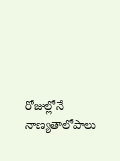రోజుల్లోనే నాణ్యతాలోపాలు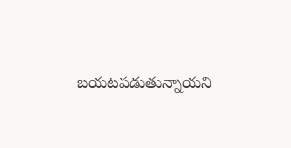బయటపడుతున్నాయని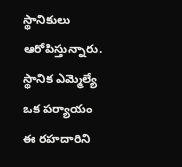స్థానికులు ఆరోపిస్తున్నారు. స్థానిక ఎమ్మెల్యే ఒక పర్యాయం ఈ రహదారిని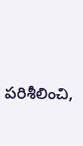పరిశీలించి,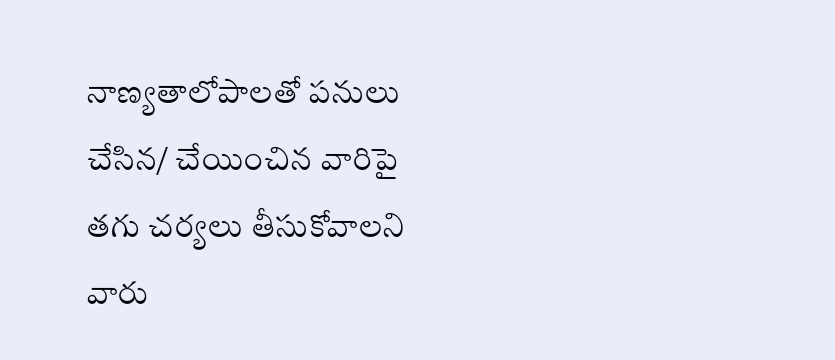నాణ్యతాలోపాలతో పనులు చేసిన/ చేయించిన వారిపై తగు చర్యలు తీసుకోవాలని వారు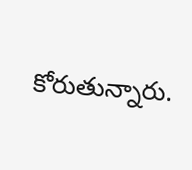కోరుతున్నారు.